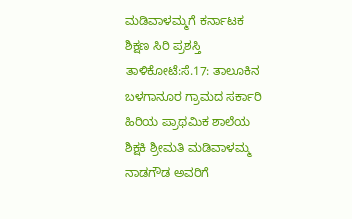ಮಡಿವಾಳಮ್ಮಗೆ ಕರ್ನಾಟಕ ಶಿಕ್ಷಣ ಸಿರಿ ಪ್ರಶಸ್ತಿ
ತಾಳಿಕೋಟೆ:ಸೆ.17: ತಾಲೂಕಿನ ಬಳಗಾನೂರ ಗ್ರಾಮದ ಸರ್ಕಾರಿ ಹಿರಿಯ ಪ್ರಾಥಮಿಕ ಶಾಲೆಯ ಶಿಕ್ಷಕಿ ಶ್ರೀಮತಿ ಮಡಿವಾಳಮ್ಮ ನಾಡಗೌಡ ಅವರಿಗೆ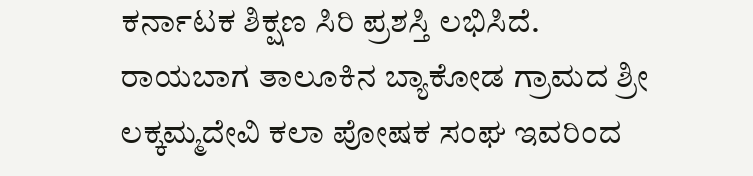ಕರ್ನಾಟಕ ಶಿಕ್ಷಣ ಸಿರಿ ಪ್ರಶಸ್ತಿ ಲಭಿಸಿದೆ.
ರಾಯಬಾಗ ತಾಲೂಕಿನ ಬ್ಯಾಕೋಡ ಗ್ರಾಮದ ಶ್ರೀ ಲಕ್ಕಮ್ಮದೇವಿ ಕಲಾ ಪೋಷಕ ಸಂಘ ಇವರಿಂದ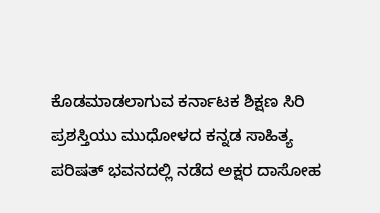ಕೊಡಮಾಡಲಾಗುವ ಕರ್ನಾಟಕ ಶಿಕ್ಷಣ ಸಿರಿ ಪ್ರಶಸ್ತಿಯು ಮುಧೋಳದ ಕನ್ನಡ ಸಾಹಿತ್ಯ ಪರಿಷತ್ ಭವನದಲ್ಲಿ ನಡೆದ ಅಕ್ಷರ ದಾಸೋಹ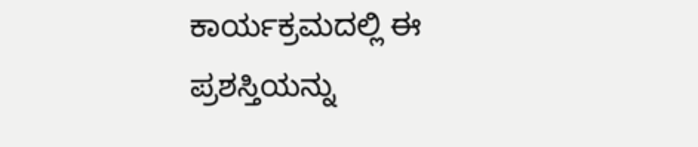ಕಾರ್ಯಕ್ರಮದಲ್ಲಿ ಈ ಪ್ರಶಸ್ತಿಯನ್ನು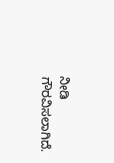ನೀಡಿ ಗೌರವಿಸಲಾಗಿದೆ.